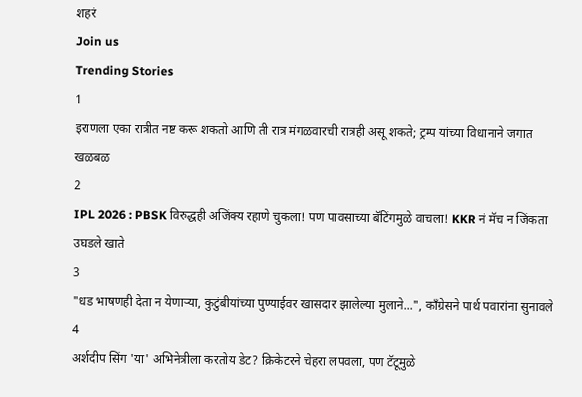शहरं
Join us
Trending Stories
1
इराणला एका रात्रीत नष्ट करू शकतो आणि ती रात्र मंगळवारची रात्रही असू शकते; ट्रम्प यांच्या विधानाने जगात खळबळ
2
IPL 2026 : PBSK विरुद्धही अजिंक्य रहाणे चुकला! पण पावसाच्या बॅटिंगमुळे वाचला! KKR नं मॅच न जिंकता उघडले खाते
3
"धड भाषणही देता न येणाऱ्या, कुटुंबीयांच्या पुण्याईवर खासदार झालेल्या मुलाने...", काँग्रेसने पार्थ पवारांना सुनावले
4
अर्शदीप सिंग 'या' अभिनेत्रीला करतोय डेट? क्रिकेटरने चेहरा लपवला, पण टॅटूमुळे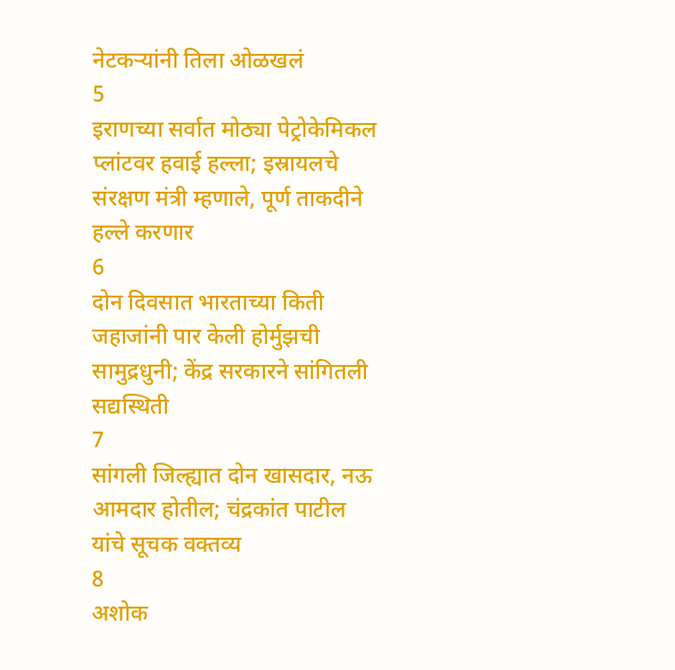नेटकऱ्यांनी तिला ओळखलं
5
इराणच्या सर्वात मोठ्या पेट्रोकेमिकल प्लांटवर हवाई हल्ला; इस्रायलचे संरक्षण मंत्री म्हणाले, पूर्ण ताकदीने हल्ले करणार
6
दोन दिवसात भारताच्या किती जहाजांनी पार केली होर्मुझची सामुद्रधुनी; केंद्र सरकारने सांगितली सद्यस्थिती
7
सांगली जिल्ह्यात दोन खासदार, नऊ आमदार होतील; चंद्रकांत पाटील यांचे सूचक वक्तव्य
8
अशोक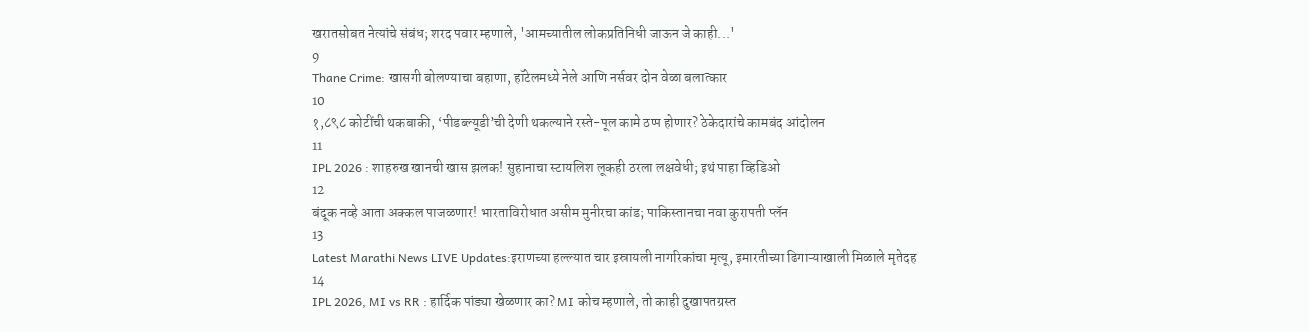खरातसोबत नेत्यांचे संबंध; शरद पवार म्हणाले, 'आमच्यातील लोकप्रतिनिधी जाऊन जे काही...'
9
Thane Crime: खासगी बोलण्याचा बहाणा, हॉटेलमध्ये नेले आणि नर्सवर दोन वेळा बलात्कार
10
१,८९८ कोटींची थकबाकी, ‘पीडब्ल्यूडी’ची देणी थकल्याने रस्ते-पूल कामे ठप्प होणार? ठेकेदारांचे कामबंद आंदोलन
11
IPL 2026 : शाहरुख खानची खास झलक! सुहानाचा स्टायलिश लूकही ठरला लक्षवेधी; इथं पाहा व्हिडिओ
12
बंदूक नव्हे आता अक्कल पाजळणार! भारताविरोधात असीम मुनीरचा कांड; पाकिस्तानचा नवा कुरापती प्लॅन
13
Latest Marathi News LIVE Updates:इराणच्या हल्ल्यात चार इस्रायली नागरिकांचा मृत्यू, इमारतीच्या ढिगाऱ्याखाली मिळाले मृतेदह
14
IPL 2026, MI vs RR : हार्दिक पांड्या खेळणार का? MI कोच म्हणाले, तो काही दुखापतग्रस्त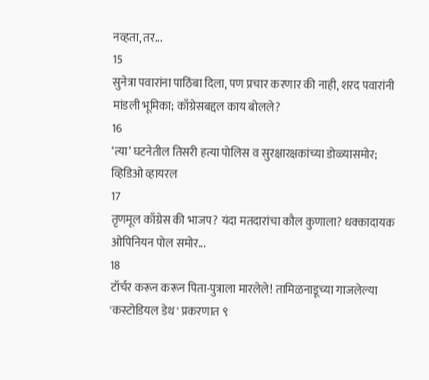नव्हता, तर...
15
सुनेत्रा पवारांना पाठिंबा दिला, पण प्रचार करणार की नाही, शरद पवारांनी मांडली भूमिका; काँग्रेसबद्दल काय बोलले?
16
‘त्या’ घटनेतील तिसरी हत्या पोलिस व सुरक्षारक्षकांच्या डोळ्यासमोर; व्हिडिओ व्हायरल
17
तृणमूल काँग्रेस की भाजप? यंदा मतदारांचा कौल कुणाला? धक्कादायक ओपिनियन पोल समोर...
18
टॉर्चर करून करून पिता-पुत्राला मारलेले! तामिळनाडूच्या गाजलेल्या 'कस्टोडियल डेथ' प्रकरणात ९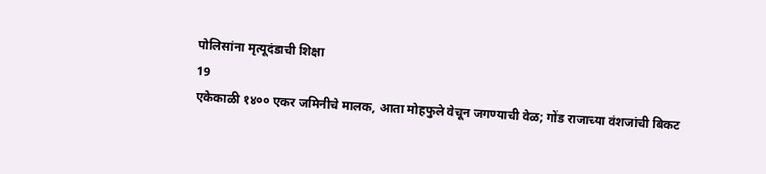पोलिसांना मृत्यूदंडाची शिक्षा
19
एकेकाळी १४०० एकर जमिनीचे मालक, आता मोहफुले वेचून जगण्याची वेळ; गोंड राजाच्या वंशजांची बिकट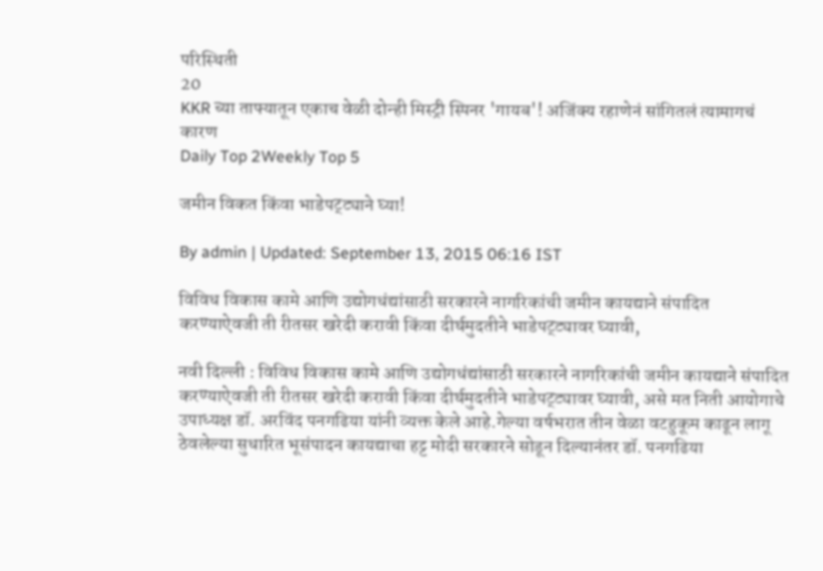परिस्थिती
20
KKR च्या ताफ्यातून एकाच वेळी दोन्ही मिस्ट्री स्पिनर 'गायब'! अजिंक्य रहाणेनं सांगितलं त्यामागचं कारण
Daily Top 2Weekly Top 5

जमीन विकत किंवा भाडेपट्ट्याने घ्या!

By admin | Updated: September 13, 2015 06:16 IST

विविध विकास कामे आणि उद्योगधंद्यांसाठी सरकारने नागरिकांची जमीन कायद्याने संपादित करण्याऐवजी ती रीतसर खरेदी करावी किंवा दीर्घमुदतीने भाडेपट्ट्यावर घ्यावी,

नवी दिल्ली : विविध विकास कामे आणि उद्योगधंद्यांसाठी सरकारने नागरिकांची जमीन कायद्याने संपादित करण्याऐवजी ती रीतसर खरेदी करावी किंवा दीर्घमुदतीने भाडेपट्ट्यावर घ्यावी, असे मत निती आयोगाचे उपाध्यक्ष डॉ. अरविंद पनगढिया यांनी व्यक्त केले आहे.गेल्या वर्षभरात तीन वेळा वटहुकूम काढून लागू ठेवलेल्या सुधारित भूसंपादन कायद्याचा हट्ट मोदी सरकारने सोडून दिल्यानंतर डॉ. पनगढिया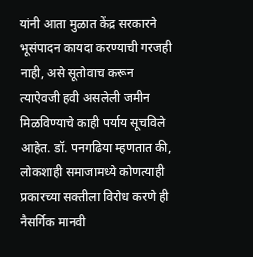यांनी आता मुळात केंद्र सरकारने भूसंपादन कायदा करण्याची गरजही नाही, असे सूतोवाच करून त्याऐवजी हवी असलेली जमीन मिळविण्याचे काही पर्याय सूचविले आहेत. डॉ. पनगढिया म्हणतात की, लोकशाही समाजामध्ये कोणत्याही प्रकारच्या सक्तीला विरोध करणे ही नैसर्गिक मानवी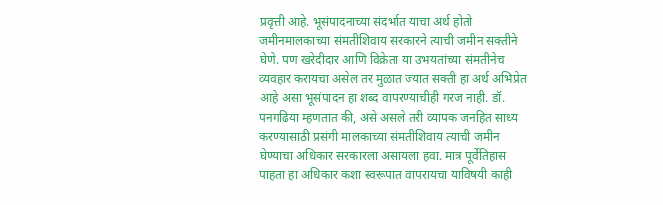प्रवृत्ती आहे. भूसंपादनाच्या संदर्भात याचा अर्थ होतो जमीनमालकाच्या संमतीशिवाय सरकारने त्याची जमीन सक्तीने घेणे. पण खरेदीदार आणि विक्रेता या उभयतांच्या संमतीनेच व्यवहार करायचा असेल तर मुळात ज्यात सक्ती हा अर्थ अभिप्रेत आहे असा भूसंपादन हा शब्द वापरण्याचीही गरज नाही. डॉ. पनगढिया म्हणतात की, असे असले तरी व्यापक जनहित साध्य करण्यासाठी प्रसंगी मालकाच्या संमतीशिवाय त्याची जमीन घेण्याचा अधिकार सरकारला असायला हवा. मात्र पूर्वेतिहास पाहता हा अधिकार कशा स्वरूपात वापरायचा याविषयी काही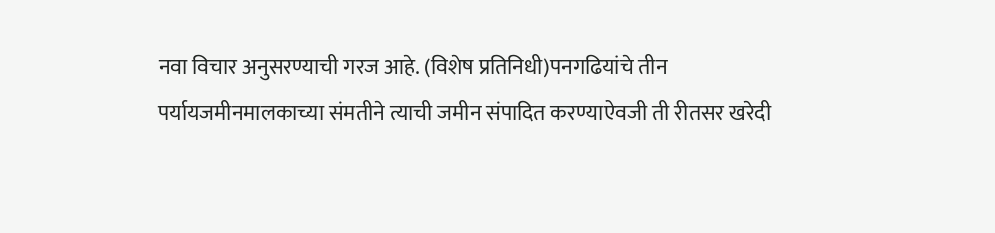नवा विचार अनुसरण्याची गरज आहे. (विशेष प्रतिनिधी)पनगढियांचे तीन पर्यायजमीनमालकाच्या संमतीने त्याची जमीन संपादित करण्याऐवजी ती रीतसर खरेदी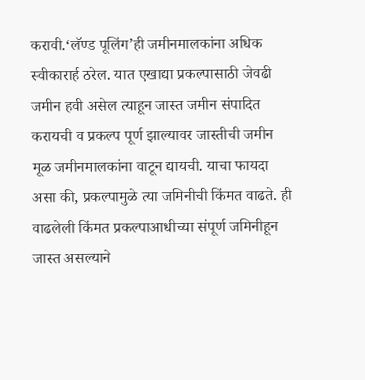करावी.‘लॅण्ड पूलिंग’ही जमीनमालकांना अधिक स्वीकारार्ह ठरेल. यात एखाद्या प्रकल्पासाठी जेवढी जमीन हवी असेल त्याहून जास्त जमीन संपादित करायची व प्रकल्प पूर्ण झाल्यावर जास्तीची जमीन मूळ जमीनमालकांना वाटून द्यायची. याचा फायदा असा की, प्रकल्पामुळे त्या जमिनीची किंमत वाढते. ही वाढलेली किंमत प्रकल्पाआधीच्या संपूर्ण जमिनीहून जास्त असल्याने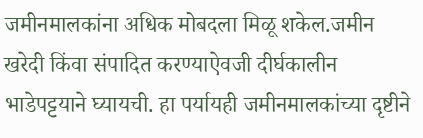जमीनमालकांना अधिक मोबदला मिळू शकेल.जमीन खरेदी किंवा संपादित करण्याऐवजी दीर्घकालीन भाडेपट्टयाने घ्यायची. हा पर्यायही जमीनमालकांच्या दृष्टीने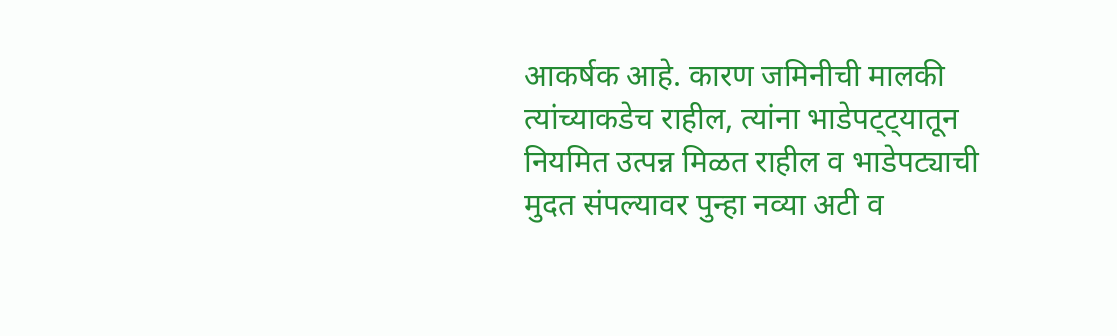आकर्षक आहे. कारण जमिनीची मालकी त्यांच्याकडेच राहील, त्यांना भाडेपट्ट्यातून नियमित उत्पन्न मिळत राहील व भाडेपट्याची मुदत संपल्यावर पुन्हा नव्या अटी व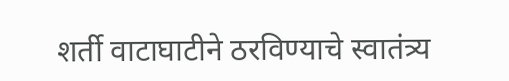शर्ती वाटाघाटीने ठरविण्याचे स्वातंत्र्य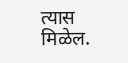त्यास मिळेल.